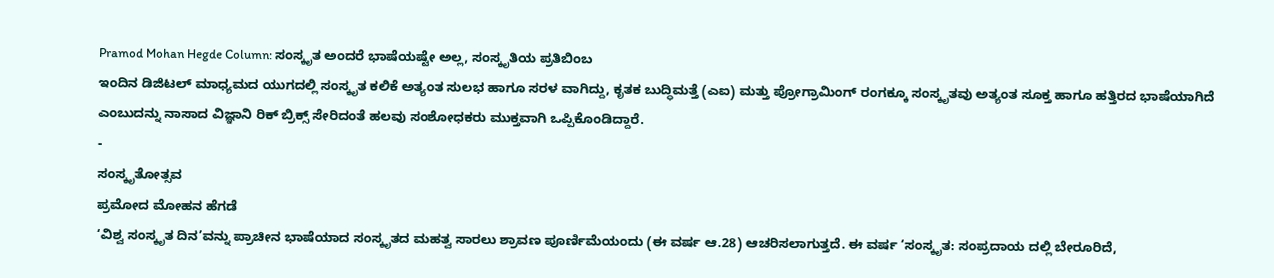Pramod Mohan Hegde Column: ಸಂಸ್ಕೃತ ಅಂದರೆ ಭಾಷೆಯಷ್ಟೇ ಅಲ್ಲ, ಸಂಸ್ಕೃತಿಯ ಪ್ರತಿಬಿಂಬ
ಇಂದಿನ ಡಿಜಿಟಲ್ ಮಾಧ್ಯಮದ ಯುಗದಲ್ಲಿ ಸಂಸ್ಕೃತ ಕಲಿಕೆ ಅತ್ಯಂತ ಸುಲಭ ಹಾಗೂ ಸರಳ ವಾಗಿದ್ದು, ಕೃತಕ ಬುದ್ಧಿಮತ್ತೆ (ಎಐ) ಮತ್ತು ಪ್ರೋಗ್ರಾಮಿಂಗ್ ರಂಗಕ್ಕೂ ಸಂಸ್ಕೃತವು ಅತ್ಯಂತ ಸೂಕ್ತ ಹಾಗೂ ಹತ್ತಿರದ ಭಾಷೆಯಾಗಿದೆ ಎಂಬುದನ್ನು ನಾಸಾದ ವಿಜ್ಞಾನಿ ರಿಕ್ ಬ್ರಿಕ್ಸ್ ಸೇರಿದಂತೆ ಹಲವು ಸಂಶೋಧಕರು ಮುಕ್ತವಾಗಿ ಒಪ್ಪಿಕೊಂಡಿದ್ದಾರೆ.
-
ಸಂಸ್ಕೃತೋತ್ಸವ
ಪ್ರಮೋದ ಮೋಹನ ಹೆಗಡೆ
‘ವಿಶ್ವ ಸಂಸ್ಕೃತ ದಿನ’ವನ್ನು ಪ್ರಾಚೀನ ಭಾಷೆಯಾದ ಸಂಸ್ಕೃತದ ಮಹತ್ವ ಸಾರಲು ಶ್ರಾವಣ ಪೂರ್ಣಿಮೆಯಂದು (ಈ ವರ್ಷ ಆ.28) ಆಚರಿಸಲಾಗುತ್ತದೆ. ಈ ವರ್ಷ ‘ಸಂಸ್ಕೃತ: ಸಂಪ್ರದಾಯ ದಲ್ಲಿ ಬೇರೂರಿದೆ,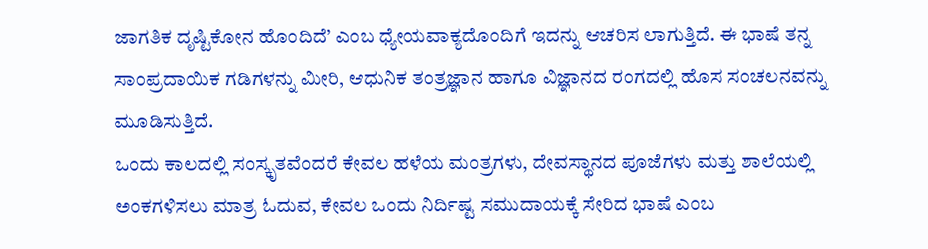ಜಾಗತಿಕ ದೃಷ್ಟಿಕೋನ ಹೊಂದಿದೆ’ ಎಂಬ ಧ್ಯೇಯವಾಕ್ಯದೊಂದಿಗೆ ಇದನ್ನು ಆಚರಿಸ ಲಾಗುತ್ತಿದೆ. ಈ ಭಾಷೆ ತನ್ನ ಸಾಂಪ್ರದಾಯಿಕ ಗಡಿಗಳನ್ನು ಮೀರಿ, ಆಧುನಿಕ ತಂತ್ರಜ್ಞಾನ ಹಾಗೂ ವಿಜ್ಞಾನದ ರಂಗದಲ್ಲಿ ಹೊಸ ಸಂಚಲನವನ್ನು ಮೂಡಿಸುತ್ತಿದೆ.
ಒಂದು ಕಾಲದಲ್ಲಿ ಸಂಸ್ಕೃತವೆಂದರೆ ಕೇವಲ ಹಳೆಯ ಮಂತ್ರಗಳು, ದೇವಸ್ಥಾನದ ಪೂಜೆಗಳು ಮತ್ತು ಶಾಲೆಯಲ್ಲಿ ಅಂಕಗಳಿಸಲು ಮಾತ್ರ ಓದುವ, ಕೇವಲ ಒಂದು ನಿರ್ದಿಷ್ಟ ಸಮುದಾಯಕ್ಕೆ ಸೇರಿದ ಭಾಷೆ ಎಂಬ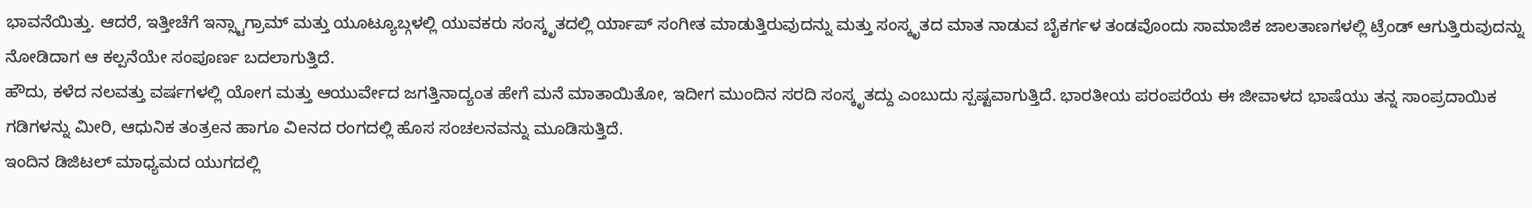ಭಾವನೆಯಿತ್ತು. ಆದರೆ, ಇತ್ತೀಚೆಗೆ ಇನ್ಸ್ಟಾಗ್ರಾಮ್ ಮತ್ತು ಯೂಟ್ಯೂಬ್ಗಳಲ್ಲಿ ಯುವಕರು ಸಂಸ್ಕೃತದಲ್ಲಿ ರ್ಯಾಪ್ ಸಂಗೀತ ಮಾಡುತ್ತಿರುವುದನ್ನು ಮತ್ತು ಸಂಸ್ಕೃತದ ಮಾತ ನಾಡುವ ಬೈಕರ್ಗಳ ತಂಡವೊಂದು ಸಾಮಾಜಿಕ ಜಾಲತಾಣಗಳಲ್ಲಿ ಟ್ರೆಂಡ್ ಆಗುತ್ತಿರುವುದನ್ನು ನೋಡಿದಾಗ ಆ ಕಲ್ಪನೆಯೇ ಸಂಪೂರ್ಣ ಬದಲಾಗುತ್ತಿದೆ.
ಹೌದು, ಕಳೆದ ನಲವತ್ತು ವರ್ಷಗಳಲ್ಲಿ ಯೋಗ ಮತ್ತು ಆಯುರ್ವೇದ ಜಗತ್ತಿನಾದ್ಯಂತ ಹೇಗೆ ಮನೆ ಮಾತಾಯಿತೋ, ಇದೀಗ ಮುಂದಿನ ಸರದಿ ಸಂಸ್ಕೃತದ್ದು ಎಂಬುದು ಸ್ಪಷ್ಟವಾಗುತ್ತಿದೆ. ಭಾರತೀಯ ಪರಂಪರೆಯ ಈ ಜೀವಾಳದ ಭಾಷೆಯು ತನ್ನ ಸಾಂಪ್ರದಾಯಿಕ ಗಡಿಗಳನ್ನು ಮೀರಿ, ಆಧುನಿಕ ತಂತ್ರeನ ಹಾಗೂ ವಿeನದ ರಂಗದಲ್ಲಿ ಹೊಸ ಸಂಚಲನವನ್ನು ಮೂಡಿಸುತ್ತಿದೆ.
ಇಂದಿನ ಡಿಜಿಟಲ್ ಮಾಧ್ಯಮದ ಯುಗದಲ್ಲಿ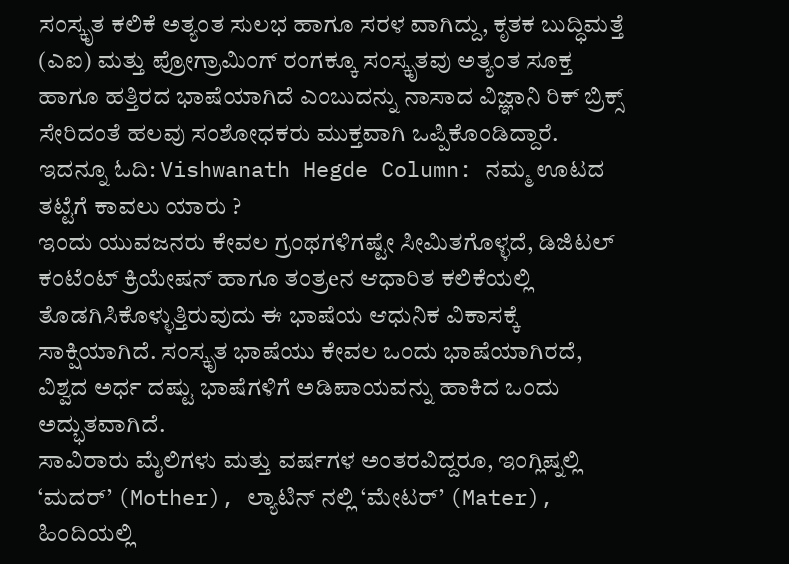ಸಂಸ್ಕೃತ ಕಲಿಕೆ ಅತ್ಯಂತ ಸುಲಭ ಹಾಗೂ ಸರಳ ವಾಗಿದ್ದು, ಕೃತಕ ಬುದ್ಧಿಮತ್ತೆ (ಎಐ) ಮತ್ತು ಪ್ರೋಗ್ರಾಮಿಂಗ್ ರಂಗಕ್ಕೂ ಸಂಸ್ಕೃತವು ಅತ್ಯಂತ ಸೂಕ್ತ ಹಾಗೂ ಹತ್ತಿರದ ಭಾಷೆಯಾಗಿದೆ ಎಂಬುದನ್ನು ನಾಸಾದ ವಿಜ್ಞಾನಿ ರಿಕ್ ಬ್ರಿಕ್ಸ್ ಸೇರಿದಂತೆ ಹಲವು ಸಂಶೋಧಕರು ಮುಕ್ತವಾಗಿ ಒಪ್ಪಿಕೊಂಡಿದ್ದಾರೆ.
ಇದನ್ನೂ ಓದಿ: Vishwanath Hegde Column: ನಮ್ಮ ಊಟದ ತಟ್ಟೆಗೆ ಕಾವಲು ಯಾರು ?
ಇಂದು ಯುವಜನರು ಕೇವಲ ಗ್ರಂಥಗಳಿಗಷ್ಟೇ ಸೀಮಿತಗೊಳ್ಳದೆ, ಡಿಜಿಟಲ್ ಕಂಟೆಂಟ್ ಕ್ರಿಯೇಷನ್ ಹಾಗೂ ತಂತ್ರeನ ಆಧಾರಿತ ಕಲಿಕೆಯಲ್ಲಿ ತೊಡಗಿಸಿಕೊಳ್ಳುತ್ತಿರುವುದು ಈ ಭಾಷೆಯ ಆಧುನಿಕ ವಿಕಾಸಕ್ಕೆ ಸಾಕ್ಷಿಯಾಗಿದೆ. ಸಂಸ್ಕೃತ ಭಾಷೆಯು ಕೇವಲ ಒಂದು ಭಾಷೆಯಾಗಿರದೆ, ವಿಶ್ವದ ಅರ್ಧ ದಷ್ಟು ಭಾಷೆಗಳಿಗೆ ಅಡಿಪಾಯವನ್ನು ಹಾಕಿದ ಒಂದು ಅದ್ಭುತವಾಗಿದೆ.
ಸಾವಿರಾರು ಮೈಲಿಗಳು ಮತ್ತು ವರ್ಷಗಳ ಅಂತರವಿದ್ದರೂ, ಇಂಗ್ಲಿಷ್ನಲ್ಲಿ ‘ಮದರ್’ (Mother), ಲ್ಯಾಟಿನ್ ನಲ್ಲಿ ‘ಮೇಟರ್’ (Mater), ಹಿಂದಿಯಲ್ಲಿ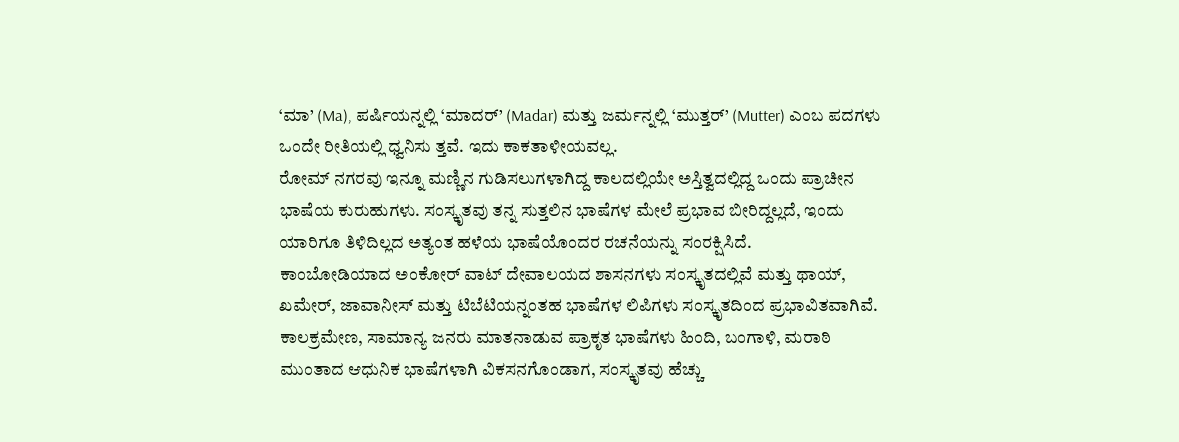‘ಮಾ’ (Ma), ಪರ್ಷಿಯನ್ನಲ್ಲಿ ‘ಮಾದರ್’ (Madar) ಮತ್ತು ಜರ್ಮನ್ನಲ್ಲಿ ‘ಮುತ್ತರ್’ (Mutter) ಎಂಬ ಪದಗಳು ಒಂದೇ ರೀತಿಯಲ್ಲಿ ಧ್ವನಿಸು ತ್ತವೆ. ಇದು ಕಾಕತಾಳೀಯವಲ್ಲ.
ರೋಮ್ ನಗರವು ಇನ್ನೂ ಮಣ್ಣಿನ ಗುಡಿಸಲುಗಳಾಗಿದ್ದ ಕಾಲದಲ್ಲಿಯೇ ಅಸ್ತಿತ್ವದಲ್ಲಿದ್ದ ಒಂದು ಪ್ರಾಚೀನ ಭಾಷೆಯ ಕುರುಹುಗಳು. ಸಂಸ್ಕೃತವು ತನ್ನ ಸುತ್ತಲಿನ ಭಾಷೆಗಳ ಮೇಲೆ ಪ್ರಭಾವ ಬೀರಿದ್ದಲ್ಲದೆ, ಇಂದು ಯಾರಿಗೂ ತಿಳಿದಿಲ್ಲದ ಅತ್ಯಂತ ಹಳೆಯ ಭಾಷೆಯೊಂದರ ರಚನೆಯನ್ನು ಸಂರಕ್ಷಿಸಿದೆ.
ಕಾಂಬೋಡಿಯಾದ ಅಂಕೋರ್ ವಾಟ್ ದೇವಾಲಯದ ಶಾಸನಗಳು ಸಂಸ್ಕೃತದಲ್ಲಿವೆ ಮತ್ತು ಥಾಯ್, ಖಮೇರ್, ಜಾವಾನೀಸ್ ಮತ್ತು ಟಿಬೆಟಿಯನ್ನಂತಹ ಭಾಷೆಗಳ ಲಿಪಿಗಳು ಸಂಸ್ಕೃತದಿಂದ ಪ್ರಭಾವಿತವಾಗಿವೆ. ಕಾಲಕ್ರಮೇಣ, ಸಾಮಾನ್ಯ ಜನರು ಮಾತನಾಡುವ ಪ್ರಾಕೃತ ಭಾಷೆಗಳು ಹಿಂದಿ, ಬಂಗಾಳಿ, ಮರಾಠಿ ಮುಂತಾದ ಆಧುನಿಕ ಭಾಷೆಗಳಾಗಿ ವಿಕಸನಗೊಂಡಾಗ, ಸಂಸ್ಕೃತವು ಹೆಚ್ಚು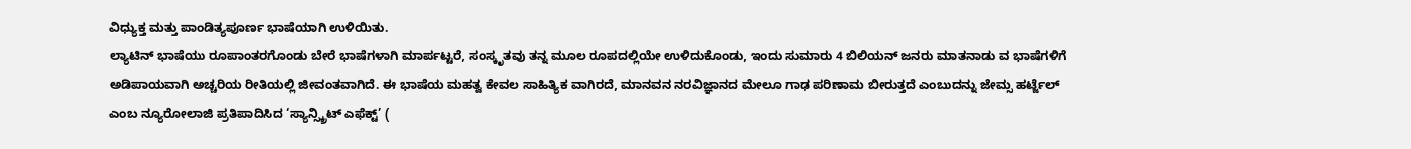ವಿಧ್ಯುಕ್ತ ಮತ್ತು ಪಾಂಡಿತ್ಯಪೂರ್ಣ ಭಾಷೆಯಾಗಿ ಉಳಿಯಿತು.
ಲ್ಯಾಟಿನ್ ಭಾಷೆಯು ರೂಪಾಂತರಗೊಂಡು ಬೇರೆ ಭಾಷೆಗಳಾಗಿ ಮಾರ್ಪಟ್ಟರೆ, ಸಂಸ್ಕೃತವು ತನ್ನ ಮೂಲ ರೂಪದಲ್ಲಿಯೇ ಉಳಿದುಕೊಂಡು, ಇಂದು ಸುಮಾರು 4 ಬಿಲಿಯನ್ ಜನರು ಮಾತನಾಡು ವ ಭಾಷೆಗಳಿಗೆ ಅಡಿಪಾಯವಾಗಿ ಅಚ್ಚರಿಯ ರೀತಿಯಲ್ಲಿ ಜೀವಂತವಾಗಿದೆ. ಈ ಭಾಷೆಯ ಮಹತ್ವ ಕೇವಲ ಸಾಹಿತ್ಯಿಕ ವಾಗಿರದೆ, ಮಾನವನ ನರವಿಜ್ಞಾನದ ಮೇಲೂ ಗಾಢ ಪರಿಣಾಮ ಬೀರುತ್ತದೆ ಎಂಬುದನ್ನು ಜೇಮ್ಸ ಹರ್ಟ್ಜೆಲ್ ಎಂಬ ನ್ಯೂರೋಲಾಜಿ ಪ್ರತಿಪಾದಿಸಿದ ‘ಸ್ಯಾನ್ಸ್ಕ್ರಿಟ್ ಎಫೆಕ್ಟ್’ (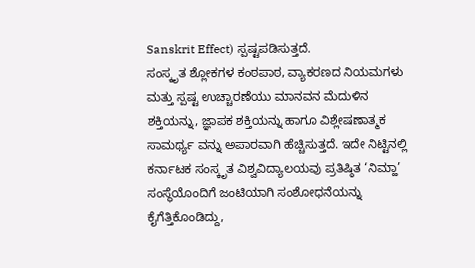Sanskrit Effect) ಸ್ಪಷ್ಟಪಡಿಸುತ್ತದೆ.
ಸಂಸ್ಕೃತ ಶ್ಲೋಕಗಳ ಕಂಠಪಾಠ, ವ್ಯಾಕರಣದ ನಿಯಮಗಳು ಮತ್ತು ಸ್ಪಷ್ಟ ಉಚ್ಚಾರಣೆಯು ಮಾನವನ ಮೆದುಳಿನ ಶಕ್ತಿಯನ್ನು, ಜ್ಞಾಪಕ ಶಕ್ತಿಯನ್ನು ಹಾಗೂ ವಿಶ್ಲೇಷಣಾತ್ಮಕ ಸಾಮರ್ಥ್ಯ ವನ್ನು ಅಪಾರವಾಗಿ ಹೆಚ್ಚಿಸುತ್ತದೆ. ಇದೇ ನಿಟ್ಟಿನಲ್ಲಿ ಕರ್ನಾಟಕ ಸಂಸ್ಕೃತ ವಿಶ್ವವಿದ್ಯಾಲಯವು ಪ್ರತಿಷ್ಠಿತ ‘ನಿಮ್ಹಾ’ ಸಂಸ್ಥೆಯೊಂದಿಗೆ ಜಂಟಿಯಾಗಿ ಸಂಶೋಧನೆಯನ್ನು ಕೈಗೆತ್ತಿಕೊಂಡಿದ್ದು,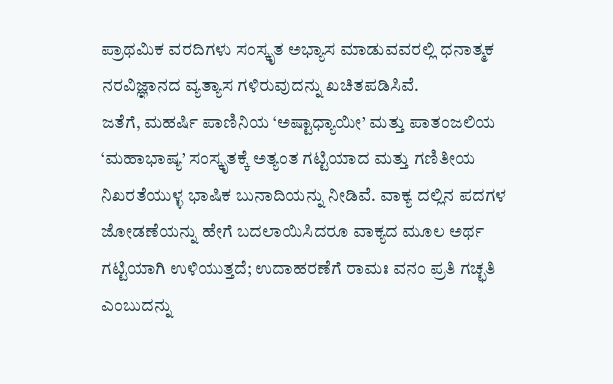ಪ್ರಾಥಮಿಕ ವರದಿಗಳು ಸಂಸ್ಕೃತ ಅಭ್ಯಾಸ ಮಾಡುವವರಲ್ಲಿ ಧನಾತ್ಮಕ ನರವಿಜ್ಞಾನದ ವ್ಯತ್ಯಾಸ ಗಳಿರುವುದನ್ನು ಖಚಿತಪಡಿಸಿವೆ.
ಜತೆಗೆ, ಮಹರ್ಷಿ ಪಾಣಿನಿಯ ‘ಅಷ್ಟಾಧ್ಯಾಯೀ’ ಮತ್ತು ಪಾತಂಜಲಿಯ ‘ಮಹಾಭಾಷ್ಯ’ ಸಂಸ್ಕೃತಕ್ಕೆ ಅತ್ಯಂತ ಗಟ್ಟಿಯಾದ ಮತ್ತು ಗಣಿತೀಯ ನಿಖರತೆಯುಳ್ಳ ಭಾಷಿಕ ಬುನಾದಿಯನ್ನು ನೀಡಿವೆ. ವಾಕ್ಯ ದಲ್ಲಿನ ಪದಗಳ ಜೋಡಣೆಯನ್ನು ಹೇಗೆ ಬದಲಾಯಿಸಿದರೂ ವಾಕ್ಯದ ಮೂಲ ಅರ್ಥ ಗಟ್ಟಿಯಾಗಿ ಉಳಿಯುತ್ತದೆ; ಉದಾಹರಣೆಗೆ ರಾಮಃ ವನಂ ಪ್ರತಿ ಗಚ್ಛತಿ ಎಂಬುದನ್ನು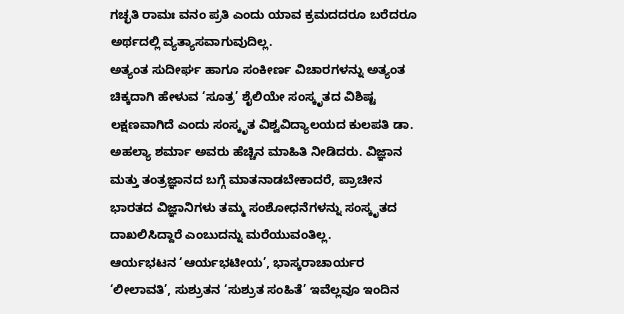ಗಚ್ಛತಿ ರಾಮಃ ವನಂ ಪ್ರತಿ ಎಂದು ಯಾವ ಕ್ರಮದದರೂ ಬರೆದರೂ ಅರ್ಥದಲ್ಲಿ ವ್ಯತ್ಯಾಸವಾಗುವುದಿಲ್ಲ.
ಅತ್ಯಂತ ಸುದೀರ್ಘ ಹಾಗೂ ಸಂಕೀರ್ಣ ವಿಚಾರಗಳನ್ನು ಅತ್ಯಂತ ಚಿಕ್ಕದಾಗಿ ಹೇಳುವ ‘ಸೂತ್ರ’ ಶೈಲಿಯೇ ಸಂಸ್ಕೃತದ ವಿಶಿಷ್ಟ ಲಕ್ಷಣವಾಗಿದೆ ಎಂದು ಸಂಸ್ಕೃತ ವಿಶ್ವವಿದ್ಯಾಲಯದ ಕುಲಪತಿ ಡಾ. ಅಹಲ್ಯಾ ಶರ್ಮಾ ಅವರು ಹೆಚ್ಚಿನ ಮಾಹಿತಿ ನೀಡಿದರು. ವಿಜ್ಞಾನ ಮತ್ತು ತಂತ್ರಜ್ಞಾನದ ಬಗ್ಗೆ ಮಾತನಾಡಬೇಕಾದರೆ, ಪ್ರಾಚೀನ ಭಾರತದ ವಿಜ್ಞಾನಿಗಳು ತಮ್ಮ ಸಂಶೋಧನೆಗಳನ್ನು ಸಂಸ್ಕೃತದ ದಾಖಲಿಸಿದ್ದಾರೆ ಎಂಬುದನ್ನು ಮರೆಯುವಂತಿಲ್ಲ.
ಆರ್ಯಭಟನ ‘ಆರ್ಯಭಟೀಯ’, ಭಾಸ್ಕರಾಚಾರ್ಯರ ‘ಲೀಲಾವತಿ’, ಸುಶ್ರುತನ ‘ಸುಶ್ರುತ ಸಂಹಿತೆ’ ಇವೆಲ್ಲವೂ ಇಂದಿನ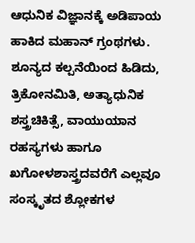ಆಧುನಿಕ ವಿಜ್ಞಾನಕ್ಕೆ ಅಡಿಪಾಯ ಹಾಕಿದ ಮಹಾನ್ ಗ್ರಂಥಗಳು. ಶೂನ್ಯದ ಕಲ್ಪನೆಯಿಂದ ಹಿಡಿದು, ತ್ರಿಕೋನಮಿತಿ, ಅತ್ಯಾಧುನಿಕ ಶಸ್ತ್ರಚಿಕಿತ್ಸೆ, ವಾಯುಯಾನ ರಹಸ್ಯಗಳು ಹಾಗೂ ಖಗೋಳಶಾಸ್ತ್ರದವರೆಗೆ ಎಲ್ಲವೂ ಸಂಸ್ಕೃತದ ಶ್ಲೋಕಗಳ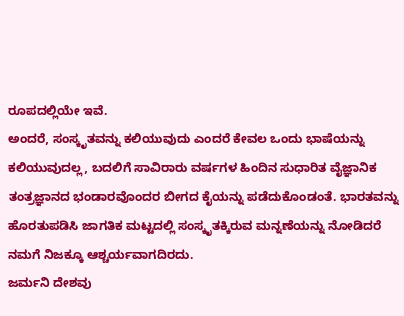ರೂಪದಲ್ಲಿಯೇ ಇವೆ.
ಅಂದರೆ, ಸಂಸ್ಕೃತವನ್ನು ಕಲಿಯುವುದು ಎಂದರೆ ಕೇವಲ ಒಂದು ಭಾಷೆಯನ್ನು ಕಲಿಯುವುದಲ್ಲ, ಬದಲಿಗೆ ಸಾವಿರಾರು ವರ್ಷಗಳ ಹಿಂದಿನ ಸುಧಾರಿತ ವೈಜ್ಞಾನಿಕ ತಂತ್ರಜ್ಞಾನದ ಭಂಡಾರವೊಂದರ ಬೀಗದ ಕೈಯನ್ನು ಪಡೆದುಕೊಂಡಂತೆ. ಭಾರತವನ್ನು ಹೊರತುಪಡಿಸಿ ಜಾಗತಿಕ ಮಟ್ಟದಲ್ಲಿ ಸಂಸ್ಕೃತಕ್ಕಿರುವ ಮನ್ನಣೆಯನ್ನು ನೋಡಿದರೆ ನಮಗೆ ನಿಜಕ್ಕೂ ಆಶ್ಚರ್ಯವಾಗದಿರದು.
ಜರ್ಮನಿ ದೇಶವು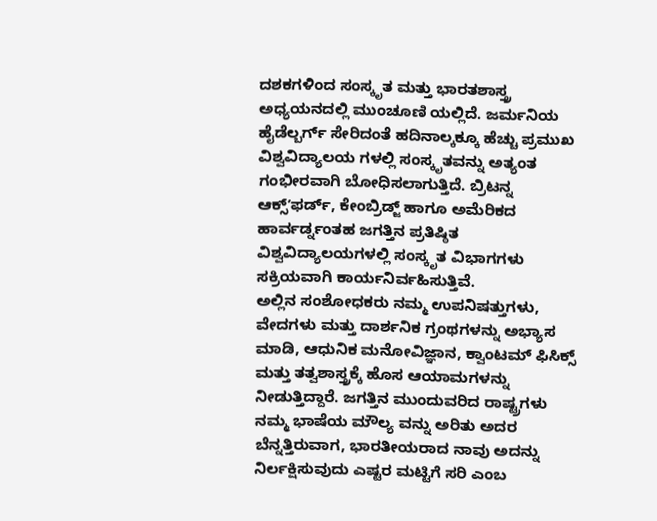ದಶಕಗಳಿಂದ ಸಂಸ್ಕೃತ ಮತ್ತು ಭಾರತಶಾಸ್ತ್ರ ಅಧ್ಯಯನದಲ್ಲಿ ಮುಂಚೂಣಿ ಯಲ್ಲಿದೆ. ಜರ್ಮನಿಯ ಹೈಡೆಲ್ಬರ್ಗ್ ಸೇರಿದಂತೆ ಹದಿನಾಲ್ಕಕ್ಕೂ ಹೆಚ್ಚು ಪ್ರಮುಖ ವಿಶ್ವವಿದ್ಯಾಲಯ ಗಳಲ್ಲಿ ಸಂಸ್ಕೃತವನ್ನು ಅತ್ಯಂತ ಗಂಭೀರವಾಗಿ ಬೋಧಿಸಲಾಗುತ್ತಿದೆ. ಬ್ರಿಟನ್ನ ಆಕ್ಸ್ʼಫರ್ಡ್, ಕೇಂಬ್ರಿಡ್ಜ್ ಹಾಗೂ ಅಮೆರಿಕದ ಹಾರ್ವರ್ಡ್ನಂತಹ ಜಗತ್ತಿನ ಪ್ರತಿಷ್ಠಿತ ವಿಶ್ವವಿದ್ಯಾಲಯಗಳಲ್ಲಿ ಸಂಸ್ಕೃತ ವಿಭಾಗಗಳು ಸಕ್ರಿಯವಾಗಿ ಕಾರ್ಯನಿರ್ವಹಿಸುತ್ತಿವೆ.
ಅಲ್ಲಿನ ಸಂಶೋಧಕರು ನಮ್ಮ ಉಪನಿಷತ್ತುಗಳು, ವೇದಗಳು ಮತ್ತು ದಾರ್ಶನಿಕ ಗ್ರಂಥಗಳನ್ನು ಅಭ್ಯಾಸ ಮಾಡಿ, ಆಧುನಿಕ ಮನೋವಿಜ್ಞಾನ, ಕ್ವಾಂಟಮ್ ಫಿಸಿಕ್ಸ್ ಮತ್ತು ತತ್ವಶಾಸ್ತ್ರಕ್ಕೆ ಹೊಸ ಆಯಾಮಗಳನ್ನು ನೀಡುತ್ತಿದ್ದಾರೆ. ಜಗತ್ತಿನ ಮುಂದುವರಿದ ರಾಷ್ಟ್ರಗಳು ನಮ್ಮ ಭಾಷೆಯ ಮೌಲ್ಯ ವನ್ನು ಅರಿತು ಅದರ ಬೆನ್ನತ್ತಿರುವಾಗ, ಭಾರತೀಯರಾದ ನಾವು ಅದನ್ನು ನಿರ್ಲಕ್ಷಿಸುವುದು ಎಷ್ಟರ ಮಟ್ಟಿಗೆ ಸರಿ ಎಂಬ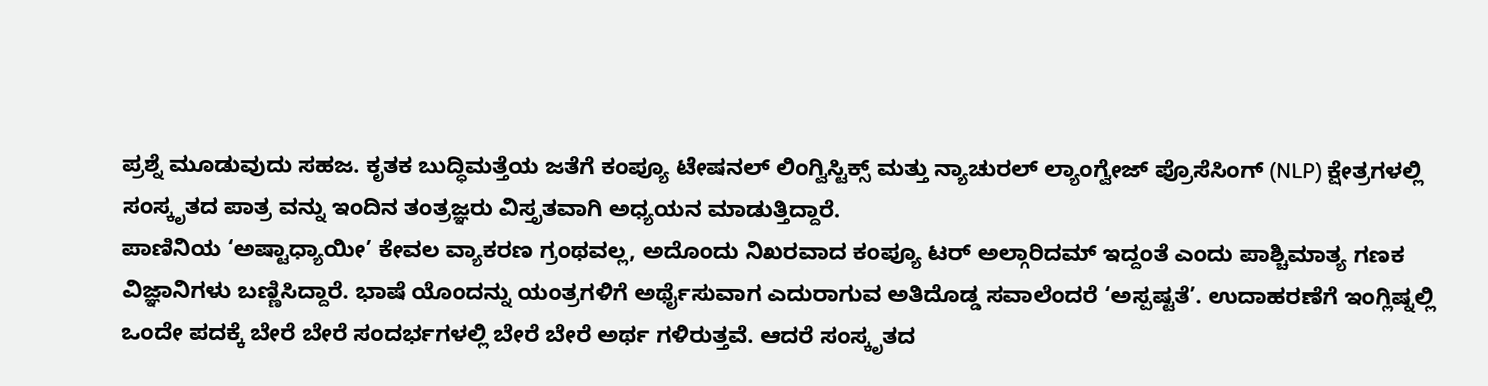ಪ್ರಶ್ನೆ ಮೂಡುವುದು ಸಹಜ. ಕೃತಕ ಬುದ್ಧಿಮತ್ತೆಯ ಜತೆಗೆ ಕಂಪ್ಯೂ ಟೇಷನಲ್ ಲಿಂಗ್ವಿಸ್ಟಿಕ್ಸ್ ಮತ್ತು ನ್ಯಾಚುರಲ್ ಲ್ಯಾಂಗ್ವೇಜ್ ಪ್ರೊಸೆಸಿಂಗ್ (NLP) ಕ್ಷೇತ್ರಗಳಲ್ಲಿ ಸಂಸ್ಕೃತದ ಪಾತ್ರ ವನ್ನು ಇಂದಿನ ತಂತ್ರಜ್ಞರು ವಿಸ್ತೃತವಾಗಿ ಅಧ್ಯಯನ ಮಾಡುತ್ತಿದ್ದಾರೆ.
ಪಾಣಿನಿಯ ‘ಅಷ್ಟಾಧ್ಯಾಯೀ’ ಕೇವಲ ವ್ಯಾಕರಣ ಗ್ರಂಥವಲ್ಲ, ಅದೊಂದು ನಿಖರವಾದ ಕಂಪ್ಯೂ ಟರ್ ಅಲ್ಗಾರಿದಮ್ ಇದ್ದಂತೆ ಎಂದು ಪಾಶ್ಚಿಮಾತ್ಯ ಗಣಕ ವಿಜ್ಞಾನಿಗಳು ಬಣ್ಣಿಸಿದ್ದಾರೆ. ಭಾಷೆ ಯೊಂದನ್ನು ಯಂತ್ರಗಳಿಗೆ ಅರ್ಥೈಸುವಾಗ ಎದುರಾಗುವ ಅತಿದೊಡ್ಡ ಸವಾಲೆಂದರೆ ‘ಅಸ್ಪಷ್ಟತೆ’. ಉದಾಹರಣೆಗೆ ಇಂಗ್ಲಿಷ್ನಲ್ಲಿ ಒಂದೇ ಪದಕ್ಕೆ ಬೇರೆ ಬೇರೆ ಸಂದರ್ಭಗಳಲ್ಲಿ ಬೇರೆ ಬೇರೆ ಅರ್ಥ ಗಳಿರುತ್ತವೆ. ಆದರೆ ಸಂಸ್ಕೃತದ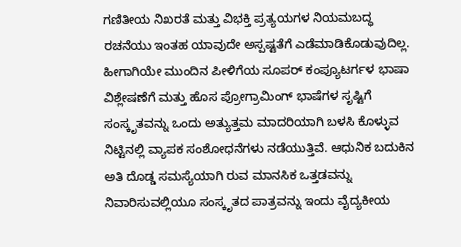ಗಣಿತೀಯ ನಿಖರತೆ ಮತ್ತು ವಿಭಕ್ತಿ ಪ್ರತ್ಯಯಗಳ ನಿಯಮಬದ್ಧ ರಚನೆಯು ಇಂತಹ ಯಾವುದೇ ಅಸ್ಪಷ್ಟತೆಗೆ ಎಡೆಮಾಡಿಕೊಡುವುದಿಲ್ಲ.
ಹೀಗಾಗಿಯೇ ಮುಂದಿನ ಪೀಳಿಗೆಯ ಸೂಪರ್ ಕಂಪ್ಯೂಟರ್ಗಳ ಭಾಷಾ ವಿಶ್ಲೇಷಣೆಗೆ ಮತ್ತು ಹೊಸ ಪ್ರೋಗ್ರಾಮಿಂಗ್ ಭಾಷೆಗಳ ಸೃಷ್ಟಿಗೆ ಸಂಸ್ಕೃತವನ್ನು ಒಂದು ಅತ್ಯುತ್ತಮ ಮಾದರಿಯಾಗಿ ಬಳಸಿ ಕೊಳ್ಳುವ ನಿಟ್ಟಿನಲ್ಲಿ ವ್ಯಾಪಕ ಸಂಶೋಧನೆಗಳು ನಡೆಯುತ್ತಿವೆ. ಆಧುನಿಕ ಬದುಕಿನ ಅತಿ ದೊಡ್ಡ ಸಮಸ್ಯೆಯಾಗಿ ರುವ ಮಾನಸಿಕ ಒತ್ತಡವನ್ನು ನಿವಾರಿಸುವಲ್ಲಿಯೂ ಸಂಸ್ಕೃತದ ಪಾತ್ರವನ್ನು ಇಂದು ವೈದ್ಯಕೀಯ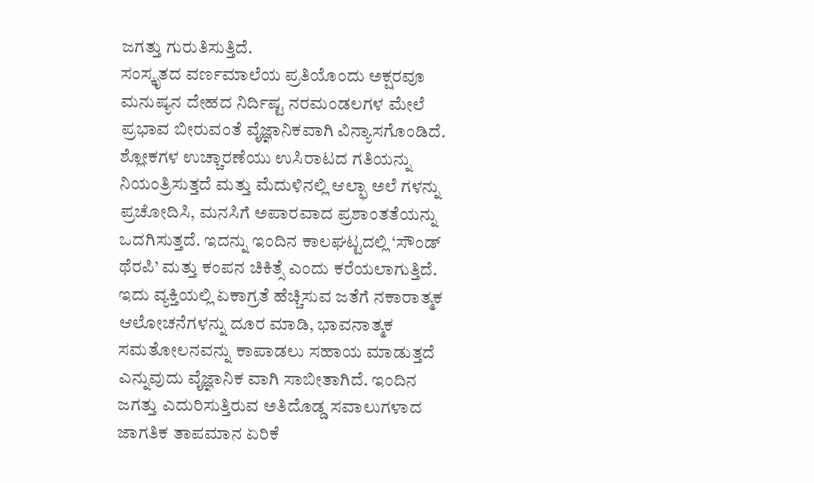ಜಗತ್ತು ಗುರುತಿಸುತ್ತಿದೆ.
ಸಂಸ್ಕೃತದ ವರ್ಣಮಾಲೆಯ ಪ್ರತಿಯೊಂದು ಅಕ್ಷರವೂ ಮನುಷ್ಯನ ದೇಹದ ನಿರ್ದಿಷ್ಟ ನರಮಂಡಲಗಳ ಮೇಲೆ ಪ್ರಭಾವ ಬೀರುವಂತೆ ವೈಜ್ಞಾನಿಕವಾಗಿ ವಿನ್ಯಾಸಗೊಂಡಿದೆ. ಶ್ಲೋಕಗಳ ಉಚ್ಚಾರಣೆಯು ಉಸಿರಾಟದ ಗತಿಯನ್ನು ನಿಯಂತ್ರಿಸುತ್ತದೆ ಮತ್ತು ಮೆದುಳಿನಲ್ಲಿ ಆಲ್ಫಾ ಅಲೆ ಗಳನ್ನು ಪ್ರಚೋದಿಸಿ, ಮನಸಿಗೆ ಅಪಾರವಾದ ಪ್ರಶಾಂತತೆಯನ್ನು ಒದಗಿಸುತ್ತದೆ. ಇದನ್ನು ಇಂದಿನ ಕಾಲಘಟ್ಟದಲ್ಲಿ ‘ಸೌಂಡ್ ಥೆರಪಿ’ ಮತ್ತು ಕಂಪನ ಚಿಕಿತ್ಸೆ ಎಂದು ಕರೆಯಲಾಗುತ್ತಿದೆ.
ಇದು ವ್ಯಕ್ತಿಯಲ್ಲಿ ಏಕಾಗ್ರತೆ ಹೆಚ್ಚಿಸುವ ಜತೆಗೆ ನಕಾರಾತ್ಮಕ ಆಲೋಚನೆಗಳನ್ನು ದೂರ ಮಾಡಿ, ಭಾವನಾತ್ಮಕ ಸಮತೋಲನವನ್ನು ಕಾಪಾಡಲು ಸಹಾಯ ಮಾಡುತ್ತದೆ ಎನ್ನುವುದು ವೈಜ್ಞಾನಿಕ ವಾಗಿ ಸಾಬೀತಾಗಿದೆ. ಇಂದಿನ ಜಗತ್ತು ಎದುರಿಸುತ್ತಿರುವ ಅತಿದೊಡ್ಡ ಸವಾಲುಗಳಾದ ಜಾಗತಿಕ ತಾಪಮಾನ ಏರಿಕೆ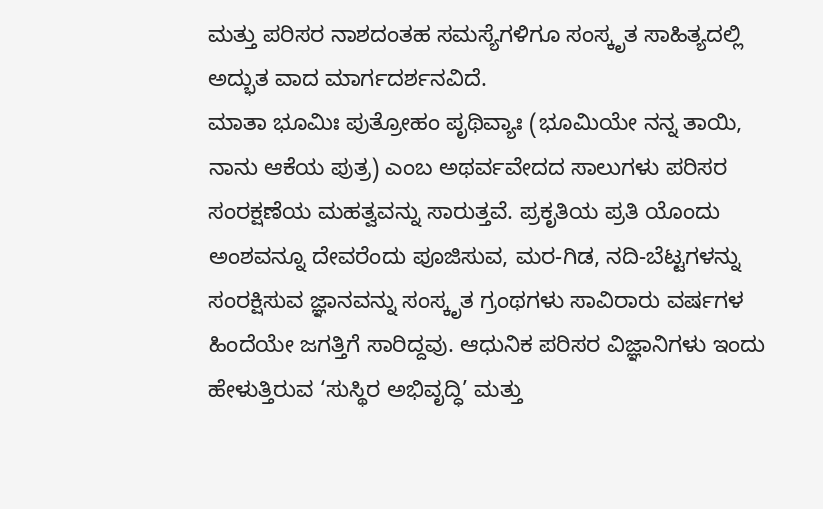ಮತ್ತು ಪರಿಸರ ನಾಶದಂತಹ ಸಮಸ್ಯೆಗಳಿಗೂ ಸಂಸ್ಕೃತ ಸಾಹಿತ್ಯದಲ್ಲಿ ಅದ್ಭುತ ವಾದ ಮಾರ್ಗದರ್ಶನವಿದೆ.
ಮಾತಾ ಭೂಮಿಃ ಪುತ್ರೋಹಂ ಪೃಥಿವ್ಯಾಃ (ಭೂಮಿಯೇ ನನ್ನ ತಾಯಿ, ನಾನು ಆಕೆಯ ಪುತ್ರ) ಎಂಬ ಅಥರ್ವವೇದದ ಸಾಲುಗಳು ಪರಿಸರ ಸಂರಕ್ಷಣೆಯ ಮಹತ್ವವನ್ನು ಸಾರುತ್ತವೆ. ಪ್ರಕೃತಿಯ ಪ್ರತಿ ಯೊಂದು ಅಂಶವನ್ನೂ ದೇವರೆಂದು ಪೂಜಿಸುವ, ಮರ-ಗಿಡ, ನದಿ-ಬೆಟ್ಟಗಳನ್ನು ಸಂರಕ್ಷಿಸುವ ಜ್ಞಾನವನ್ನು ಸಂಸ್ಕೃತ ಗ್ರಂಥಗಳು ಸಾವಿರಾರು ವರ್ಷಗಳ ಹಿಂದೆಯೇ ಜಗತ್ತಿಗೆ ಸಾರಿದ್ದವು. ಆಧುನಿಕ ಪರಿಸರ ವಿಜ್ಞಾನಿಗಳು ಇಂದು ಹೇಳುತ್ತಿರುವ ‘ಸುಸ್ಥಿರ ಅಭಿವೃದ್ಧಿ’ ಮತ್ತು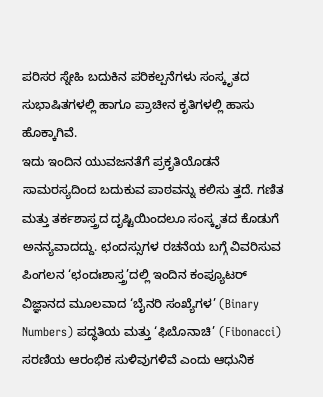ಪರಿಸರ ಸ್ನೇಹಿ ಬದುಕಿನ ಪರಿಕಲ್ಪನೆಗಳು ಸಂಸ್ಕೃತದ ಸುಭಾಷಿತಗಳಲ್ಲಿ ಹಾಗೂ ಪ್ರಾಚೀನ ಕೃತಿಗಳಲ್ಲಿ ಹಾಸು ಹೊಕ್ಕಾಗಿವೆ.
ಇದು ಇಂದಿನ ಯುವಜನತೆಗೆ ಪ್ರಕೃತಿಯೊಡನೆ ಸಾಮರಸ್ಯದಿಂದ ಬದುಕುವ ಪಾಠವನ್ನು ಕಲಿಸು ತ್ತದೆ. ಗಣಿತ ಮತ್ತು ತರ್ಕಶಾಸ್ತ್ರದ ದೃಷ್ಟಿಯಿಂದಲೂ ಸಂಸ್ಕೃತದ ಕೊಡುಗೆ ಅನನ್ಯವಾದದ್ದು. ಛಂದಸ್ಸುಗಳ ರಚನೆಯ ಬಗ್ಗೆ ವಿವರಿಸುವ ಪಿಂಗಲನ ‘ಛಂದಃಶಾಸ್ತ್ರ’ದಲ್ಲಿ ಇಂದಿನ ಕಂಪ್ಯೂಟರ್ ವಿಜ್ಞಾನದ ಮೂಲವಾದ ‘ಬೈನರಿ ಸಂಖ್ಯೆಗಳ’ (Binary Numbers) ಪದ್ಧತಿಯ ಮತ್ತು ‘ಫಿಬೊನಾಚಿ’ (Fibonacci) ಸರಣಿಯ ಆರಂಭಿಕ ಸುಳಿವುಗಳಿವೆ ಎಂದು ಆಧುನಿಕ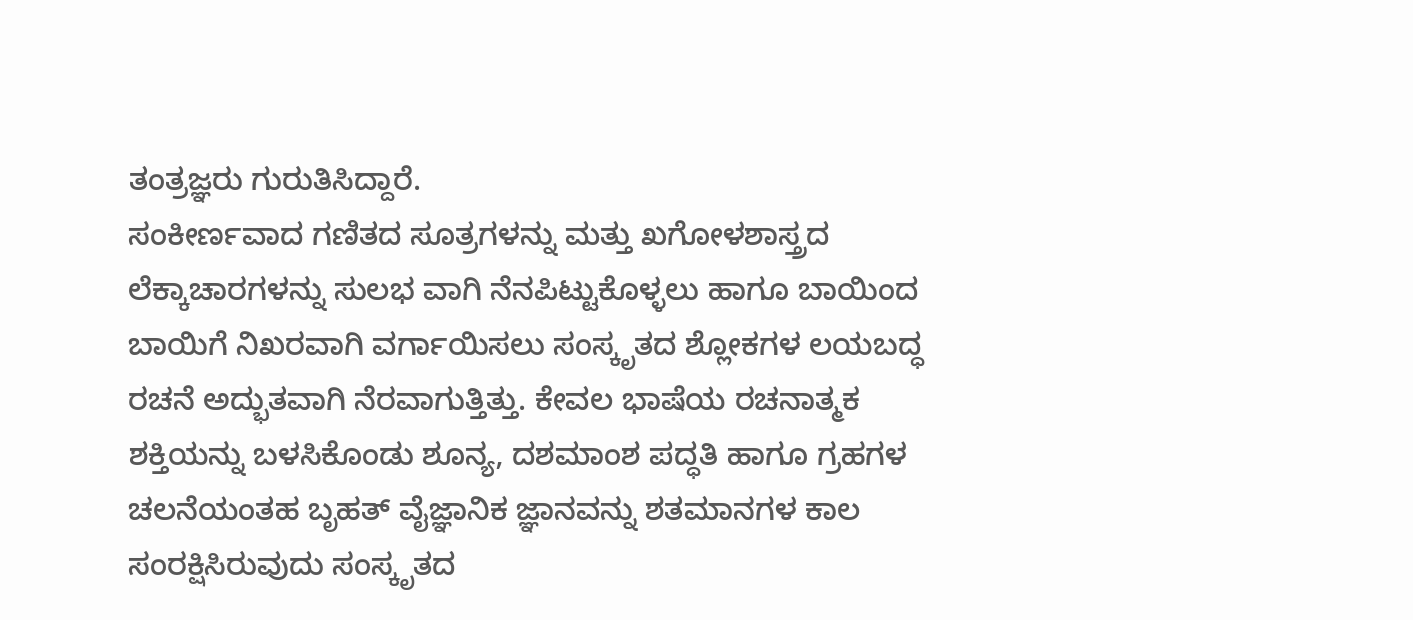ತಂತ್ರಜ್ಞರು ಗುರುತಿಸಿದ್ದಾರೆ.
ಸಂಕೀರ್ಣವಾದ ಗಣಿತದ ಸೂತ್ರಗಳನ್ನು ಮತ್ತು ಖಗೋಳಶಾಸ್ತ್ರದ ಲೆಕ್ಕಾಚಾರಗಳನ್ನು ಸುಲಭ ವಾಗಿ ನೆನಪಿಟ್ಟುಕೊಳ್ಳಲು ಹಾಗೂ ಬಾಯಿಂದ ಬಾಯಿಗೆ ನಿಖರವಾಗಿ ವರ್ಗಾಯಿಸಲು ಸಂಸ್ಕೃತದ ಶ್ಲೋಕಗಳ ಲಯಬದ್ಧ ರಚನೆ ಅದ್ಭುತವಾಗಿ ನೆರವಾಗುತ್ತಿತ್ತು. ಕೇವಲ ಭಾಷೆಯ ರಚನಾತ್ಮಕ ಶಕ್ತಿಯನ್ನು ಬಳಸಿಕೊಂಡು ಶೂನ್ಯ, ದಶಮಾಂಶ ಪದ್ಧತಿ ಹಾಗೂ ಗ್ರಹಗಳ ಚಲನೆಯಂತಹ ಬೃಹತ್ ವೈಜ್ಞಾನಿಕ ಜ್ಞಾನವನ್ನು ಶತಮಾನಗಳ ಕಾಲ ಸಂರಕ್ಷಿಸಿರುವುದು ಸಂಸ್ಕೃತದ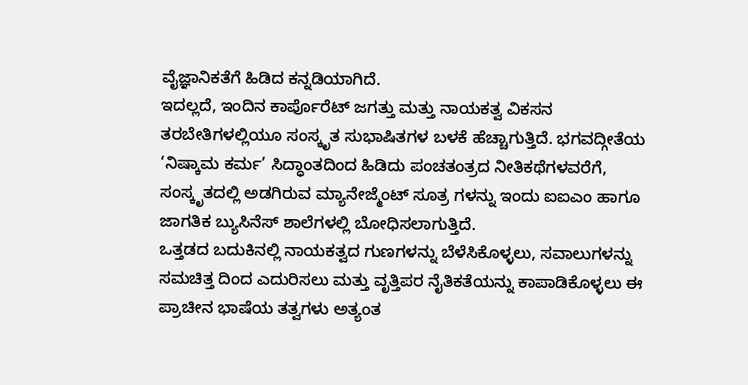ವೈಜ್ಞಾನಿಕತೆಗೆ ಹಿಡಿದ ಕನ್ನಡಿಯಾಗಿದೆ.
ಇದಲ್ಲದೆ, ಇಂದಿನ ಕಾರ್ಪೊರೆಟ್ ಜಗತ್ತು ಮತ್ತು ನಾಯಕತ್ವ ವಿಕಸನ ತರಬೇತಿಗಳಲ್ಲಿಯೂ ಸಂಸ್ಕೃತ ಸುಭಾಷಿತಗಳ ಬಳಕೆ ಹೆಚ್ಚಾಗುತ್ತಿದೆ. ಭಗವದ್ಗೀತೆಯ ‘ನಿಷ್ಕಾಮ ಕರ್ಮ’ ಸಿದ್ಧಾಂತದಿಂದ ಹಿಡಿದು ಪಂಚತಂತ್ರದ ನೀತಿಕಥೆಗಳವರೆಗೆ, ಸಂಸ್ಕೃತದಲ್ಲಿ ಅಡಗಿರುವ ಮ್ಯಾನೇಜ್ಮೆಂಟ್ ಸೂತ್ರ ಗಳನ್ನು ಇಂದು ಐಐಎಂ ಹಾಗೂ ಜಾಗತಿಕ ಬ್ಯುಸಿನೆಸ್ ಶಾಲೆಗಳಲ್ಲಿ ಬೋಧಿಸಲಾಗುತ್ತಿದೆ.
ಒತ್ತಡದ ಬದುಕಿನಲ್ಲಿ ನಾಯಕತ್ವದ ಗುಣಗಳನ್ನು ಬೆಳೆಸಿಕೊಳ್ಳಲು, ಸವಾಲುಗಳನ್ನು ಸಮಚಿತ್ತ ದಿಂದ ಎದುರಿಸಲು ಮತ್ತು ವೃತ್ತಿಪರ ನೈತಿಕತೆಯನ್ನು ಕಾಪಾಡಿಕೊಳ್ಳಲು ಈ ಪ್ರಾಚೀನ ಭಾಷೆಯ ತತ್ವಗಳು ಅತ್ಯಂತ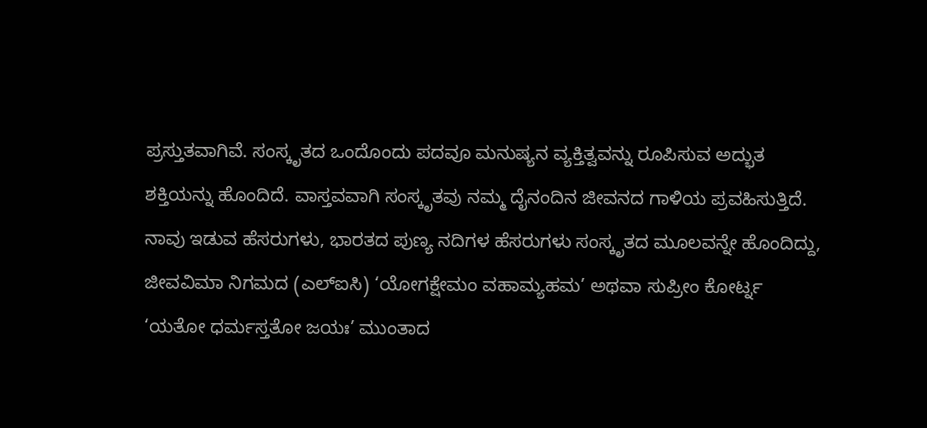ಪ್ರಸ್ತುತವಾಗಿವೆ. ಸಂಸ್ಕೃತದ ಒಂದೊಂದು ಪದವೂ ಮನುಷ್ಯನ ವ್ಯಕ್ತಿತ್ವವನ್ನು ರೂಪಿಸುವ ಅದ್ಭುತ ಶಕ್ತಿಯನ್ನು ಹೊಂದಿದೆ. ವಾಸ್ತವವಾಗಿ ಸಂಸ್ಕೃತವು ನಮ್ಮ ದೈನಂದಿನ ಜೀವನದ ಗಾಳಿಯ ಪ್ರವಹಿಸುತ್ತಿದೆ.
ನಾವು ಇಡುವ ಹೆಸರುಗಳು, ಭಾರತದ ಪುಣ್ಯ ನದಿಗಳ ಹೆಸರುಗಳು ಸಂಸ್ಕೃತದ ಮೂಲವನ್ನೇ ಹೊಂದಿದ್ದು, ಜೀವವಿಮಾ ನಿಗಮದ (ಎಲ್ಐಸಿ) ‘ಯೋಗಕ್ಷೇಮಂ ವಹಾಮ್ಯಹಮ’ ಅಥವಾ ಸುಪ್ರೀಂ ಕೋರ್ಟ್ನ ‘ಯತೋ ಧರ್ಮಸ್ತತೋ ಜಯಃ’ ಮುಂತಾದ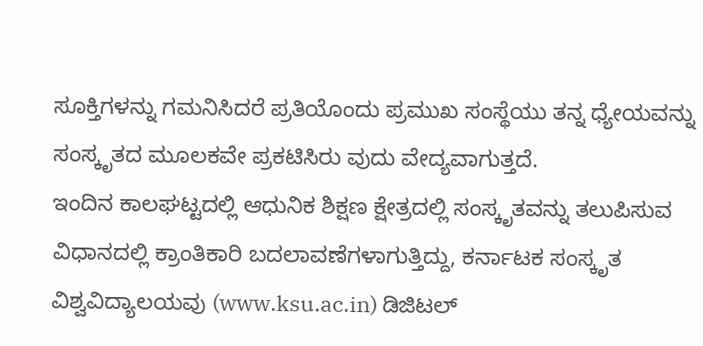ಸೂಕ್ತಿಗಳನ್ನು ಗಮನಿಸಿದರೆ ಪ್ರತಿಯೊಂದು ಪ್ರಮುಖ ಸಂಸ್ಥೆಯು ತನ್ನ ಧ್ಯೇಯವನ್ನು ಸಂಸ್ಕೃತದ ಮೂಲಕವೇ ಪ್ರಕಟಿಸಿರು ವುದು ವೇದ್ಯವಾಗುತ್ತದೆ.
ಇಂದಿನ ಕಾಲಘಟ್ಟದಲ್ಲಿ ಆಧುನಿಕ ಶಿಕ್ಷಣ ಕ್ಷೇತ್ರದಲ್ಲಿ ಸಂಸ್ಕೃತವನ್ನು ತಲುಪಿಸುವ ವಿಧಾನದಲ್ಲಿ ಕ್ರಾಂತಿಕಾರಿ ಬದಲಾವಣೆಗಳಾಗುತ್ತಿದ್ದು, ಕರ್ನಾಟಕ ಸಂಸ್ಕೃತ ವಿಶ್ವವಿದ್ಯಾಲಯವು (www.ksu.ac.in) ಡಿಜಿಟಲ್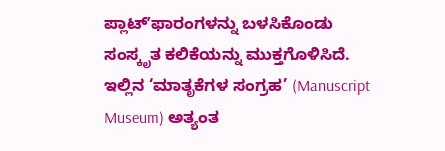ಪ್ಲಾಟ್ʼಫಾರಂಗಳನ್ನು ಬಳಸಿಕೊಂಡು ಸಂಸ್ಕೃತ ಕಲಿಕೆಯನ್ನು ಮುಕ್ತಗೊಳಿಸಿದೆ. ಇಲ್ಲಿನ ‘ಮಾತೃಕೆಗಳ ಸಂಗ್ರಹ’ (Manuscript Museum) ಅತ್ಯಂತ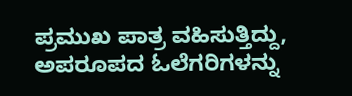ಪ್ರಮುಖ ಪಾತ್ರ ವಹಿಸುತ್ತಿದ್ದು, ಅಪರೂಪದ ಓಲೆಗರಿಗಳನ್ನು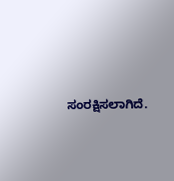ಸಂರಕ್ಷಿಸಲಾಗಿದೆ.